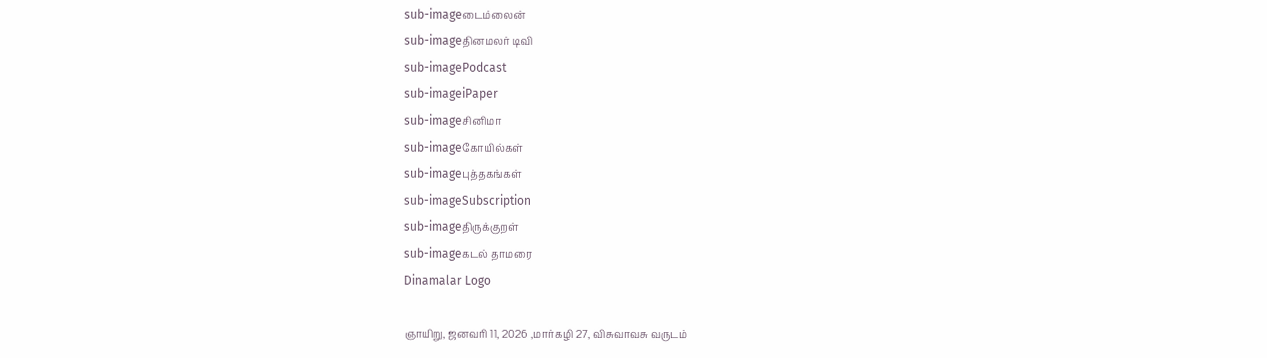sub-imageடைம்லைன்
sub-imageதினமலர் டிவி
sub-imagePodcast
sub-imageiPaper
sub-imageசினிமா
sub-imageகோயில்கள்
sub-imageபுத்தகங்கள்
sub-imageSubscription
sub-imageதிருக்குறள்
sub-imageகடல் தாமரை
Dinamalar Logo

ஞாயிறு, ஜனவரி 11, 2026 ,மார்கழி 27, விசுவாவசு வருடம்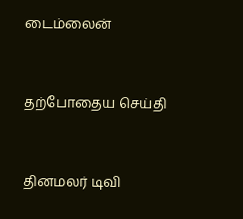டைம்லைன்


தற்போதைய செய்தி


தினமலர் டிவி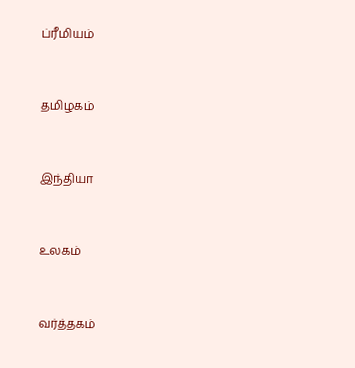ப்ரீமியம்


தமிழகம்


இந்தியா


உலகம்


வர்த்தகம்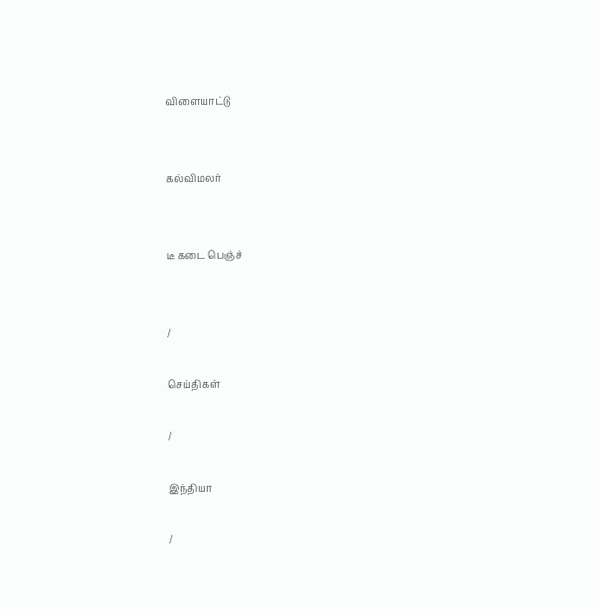விளையாட்டு


கல்விமலர்


டீ கடை பெஞ்ச்


/

செய்திகள்

/

இந்தியா

/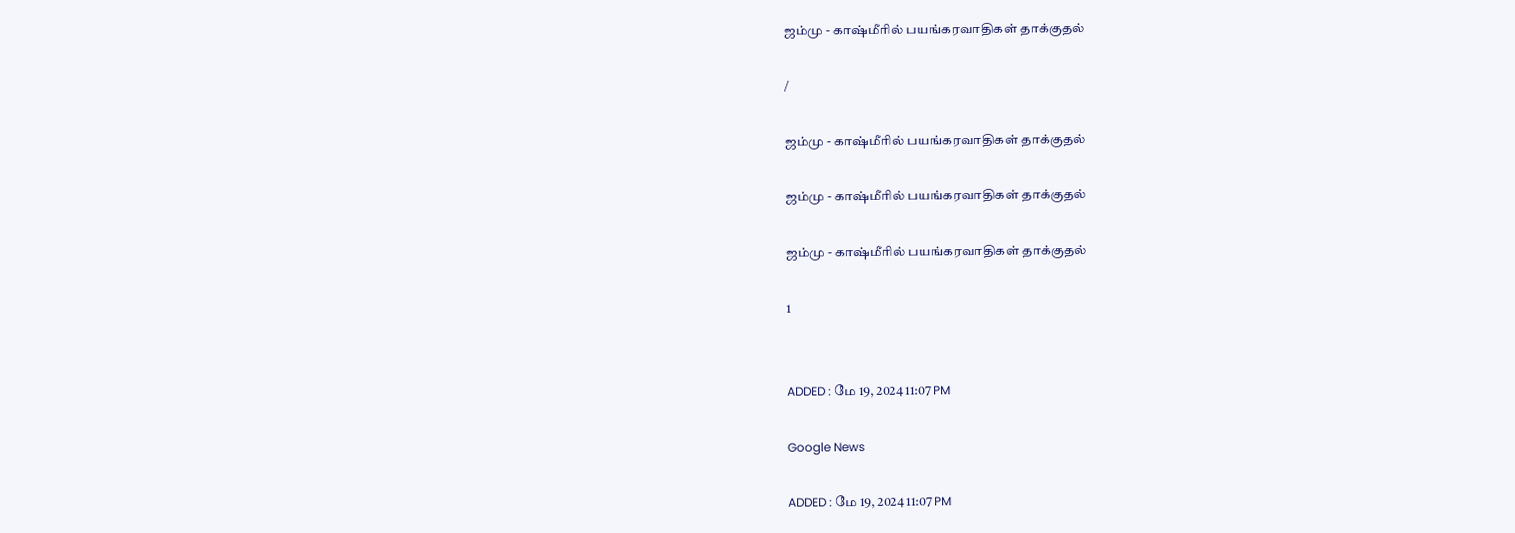ஜம்மு - காஷ்மீரில் பயங்கரவாதிகள் தாக்குதல்

/

ஜம்மு - காஷ்மீரில் பயங்கரவாதிகள் தாக்குதல்

ஜம்மு - காஷ்மீரில் பயங்கரவாதிகள் தாக்குதல்

ஜம்மு - காஷ்மீரில் பயங்கரவாதிகள் தாக்குதல்

1


ADDED : மே 19, 2024 11:07 PM

Google News

ADDED : மே 19, 2024 11:07 PM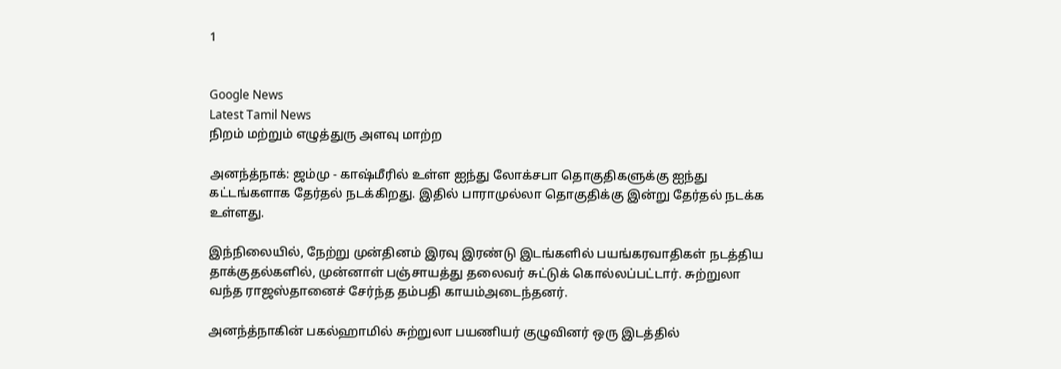1


Google News
Latest Tamil News
நிறம் மற்றும் எழுத்துரு அளவு மாற்ற

அனந்த்நாக்: ஜம்மு - காஷ்மீரில் உள்ள ஐந்து லோக்சபா தொகுதிகளுக்கு ஐந்து கட்டங்களாக தேர்தல் நடக்கிறது. இதில் பாராமுல்லா தொகுதிக்கு இன்று தேர்தல் நடக்க உள்ளது.

இந்நிலையில், நேற்று முன்தினம் இரவு இரண்டு இடங்களில் பயங்கரவாதிகள் நடத்திய தாக்குதல்களில், முன்னாள் பஞ்சாயத்து தலைவர் சுட்டுக் கொல்லப்பட்டார். சுற்றுலா வந்த ராஜஸ்தானைச் சேர்ந்த தம்பதி காயம்அடைந்தனர்.

அனந்த்நாகின் பகல்ஹாமில் சுற்றுலா பயணியர் குழுவினர் ஒரு இடத்தில்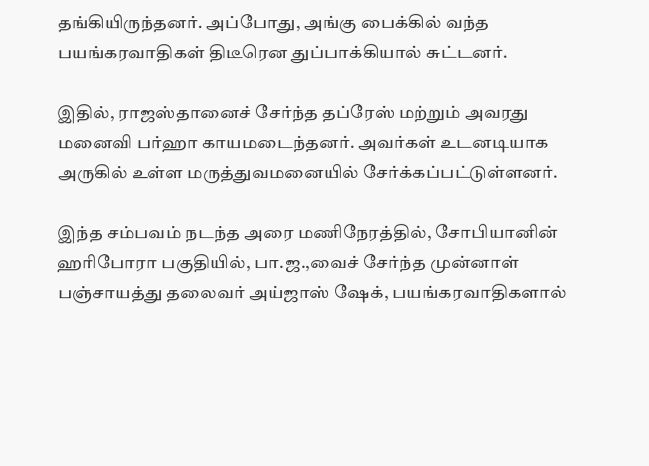தங்கியிருந்தனர். அப்போது, அங்கு பைக்கில் வந்த பயங்கரவாதிகள் திடீரென துப்பாக்கியால் சுட்டனர்.

இதில், ராஜஸ்தானைச் சேர்ந்த தப்ரேஸ் மற்றும் அவரது மனைவி பர்ஹா காயமடைந்தனர். அவர்கள் உடனடியாக அருகில் உள்ள மருத்துவமனையில் சேர்க்கப்பட்டுள்ளனர்.

இந்த சம்பவம் நடந்த அரை மணிநேரத்தில், சோபியானின் ஹரிபோரா பகுதியில், பா.ஜ.,வைச் சேர்ந்த முன்னாள் பஞ்சாயத்து தலைவர் அய்ஜாஸ் ஷேக், பயங்கரவாதிகளால்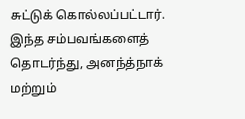சுட்டுக் கொல்லப்பட்டார். இந்த சம்பவங்களைத் தொடர்ந்து, அனந்த்நாக் மற்றும்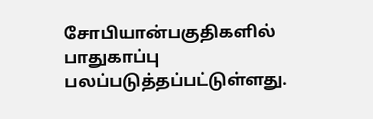சோபியான்பகுதிகளில் பாதுகாப்பு பலப்படுத்தப்பட்டுள்ளது.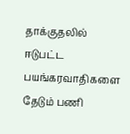தாக்குதலில் ஈடுபட்ட பயங்கரவாதிகளை தேடும் பணி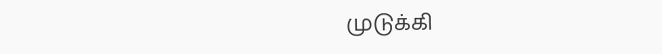முடுக்கி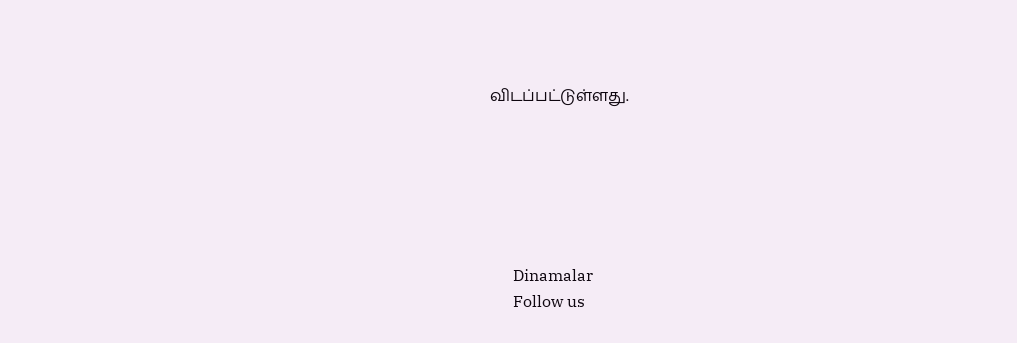விடப்பட்டுள்ளது.






      Dinamalar
      Follow us